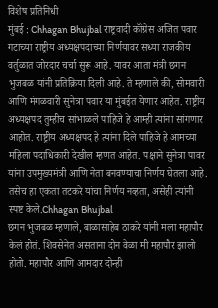विशेष प्रतिनिधी
मुंबई : Chhagan Bhujbal राष्ट्रवादी कॉंग्रेस अजित पवार गटाच्या राष्ट्रीय अध्यक्षपदाच्या निर्णयावर सध्या राजकीय वर्तुळात जोरदार चर्चा सुरू आहे. यावर आता मंत्री छगन भुजबळ यांनी प्रतिक्रिया दिली आहे. ते म्हणाले की, सोमवारी आणि मंगळवारी सुनेत्रा पवार या मुंबईत येणार आहेत. राष्ट्रीय अध्यक्षपद तुम्हीच सांभाळले पाहिजे हे आम्ही त्यांना सांगणार आहोत. राष्ट्रीय अध्यक्षपद हे त्यांना दिले पाहिजे हे आमच्या महिला पदाधिकारी देखील म्हणत आहेत. पक्षाने सुनेत्रा पावर यांना उपमुख्यमंत्री आणि नेता बनवण्याचा निर्णय घेतला आहे. तसेच हा एकता तटकरे यांचा निर्णय नव्हता, असेही त्यांनी स्पष्ट केले.Chhagan Bhujbal
छगन भुजबळ म्हणाले, बाळासाहेब ठाकरे यांनी मला महापौर केलं होतं. शिवसेनेत असताना दोन वेळा मी महापौर झालो होतो. महापौर आणि आमदार दोन्ही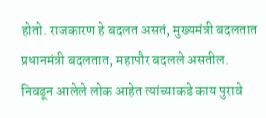होतो. राजकारण हे बदलत असतं, मुख्यमंत्री बदलतात प्रधानमंत्री बदलतात, महापौर बदलले असतील. निवडून आलेले लोक आहेत त्यांच्याकडे काय पुरावे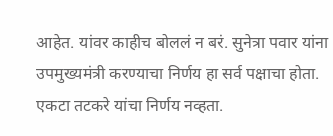आहेत. यांवर काहीच बोललं न बरं. सुनेत्रा पवार यांना उपमुख्यमंत्री करण्याचा निर्णय हा सर्व पक्षाचा होता. एकटा तटकरे यांचा निर्णय नव्हता.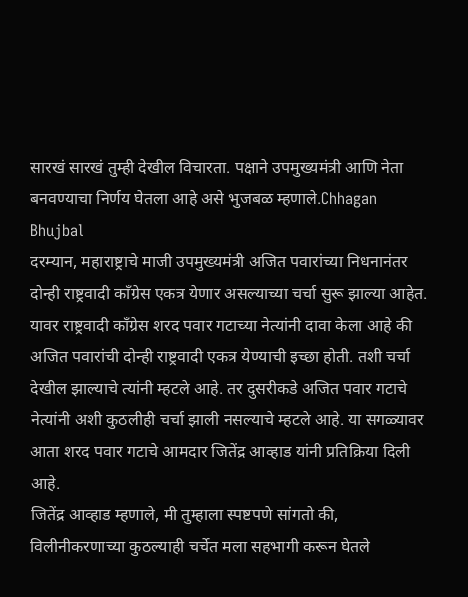सारखं सारखं तुम्ही देखील विचारता. पक्षाने उपमुख्यमंत्री आणि नेता बनवण्याचा निर्णय घेतला आहे असे भुजबळ म्हणाले.Chhagan Bhujbal
दरम्यान, महाराष्ट्राचे माजी उपमुख्यमंत्री अजित पवारांच्या निधनानंतर दोन्ही राष्ट्रवादी कॉंग्रेस एकत्र येणार असल्याच्या चर्चा सुरू झाल्या आहेत. यावर राष्ट्रवादी कॉंग्रेस शरद पवार गटाच्या नेत्यांनी दावा केला आहे की अजित पवारांची दोन्ही राष्ट्रवादी एकत्र येण्याची इच्छा होती. तशी चर्चा देखील झाल्याचे त्यांनी म्हटले आहे. तर दुसरीकडे अजित पवार गटाचे नेत्यांनी अशी कुठलीही चर्चा झाली नसल्याचे म्हटले आहे. या सगळ्यावर आता शरद पवार गटाचे आमदार जितेंद्र आव्हाड यांनी प्रतिक्रिया दिली आहे.
जितेंद्र आव्हाड म्हणाले, मी तुम्हाला स्पष्टपणे सांगतो की, विलीनीकरणाच्या कुठल्याही चर्चेत मला सहभागी करून घेतले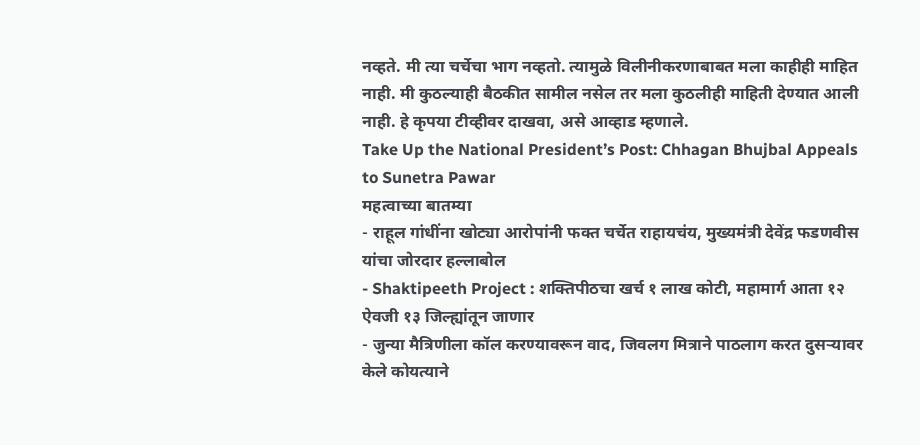नव्हते. मी त्या चर्चेचा भाग नव्हतो. त्यामुळे विलीनीकरणाबाबत मला काहीही माहित नाही. मी कुठल्याही बैठकीत सामील नसेल तर मला कुठलीही माहिती देण्यात आली नाही. हे कृपया टीव्हीवर दाखवा, असे आव्हाड म्हणाले.
Take Up the National President’s Post: Chhagan Bhujbal Appeals to Sunetra Pawar
महत्वाच्या बातम्या
- राहूल गांधींना खोट्या आरोपांनी फक्त चर्चेत राहायचंय, मुख्यमंत्री देवेंद्र फडणवीस यांचा जोरदार हल्लाबोल
- Shaktipeeth Project : शक्तिपीठचा खर्च १ लाख कोटी, महामार्ग आता १२ ऐवजी १३ जिल्ह्यांतून जाणार
- जुन्या मैत्रिणीला कॉल करण्यावरून वाद, जिवलग मित्राने पाठलाग करत दुसऱ्यावर केले कोयत्याने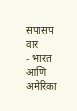सपासप वार
- भारत आणि अमेरिका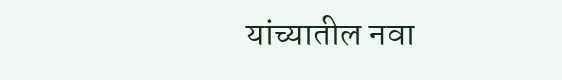यांच्यातील नवा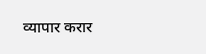व्यापार करार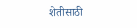शेतीसाठी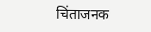चिंताजनक